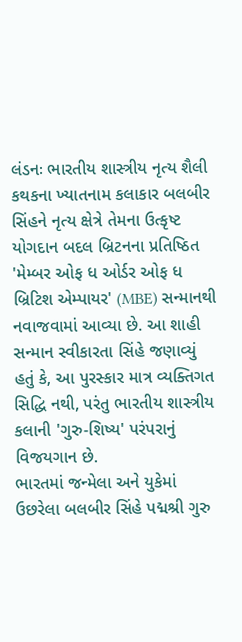લંડનઃ ભારતીય શાસ્ત્રીય નૃત્ય શૈલી કથકના ખ્યાતનામ કલાકાર બલબીર સિંહને નૃત્ય ક્ષેત્રે તેમના ઉત્કૃષ્ટ યોગદાન બદલ બ્રિટનના પ્રતિષ્ઠિત 'મેમ્બર ઓફ ધ ઓર્ડર ઓફ ધ બ્રિટિશ એમ્પાયર' (MBE) સન્માનથી નવાજવામાં આવ્યા છે. આ શાહી સન્માન સ્વીકારતા સિંહે જણાવ્યું હતું કે, આ પુરસ્કાર માત્ર વ્યક્તિગત સિદ્ધિ નથી, પરંતુ ભારતીય શાસ્ત્રીય કલાની 'ગુરુ-શિષ્ય' પરંપરાનું વિજયગાન છે.
ભારતમાં જન્મેલા અને યુકેમાં ઉછરેલા બલબીર સિંહે પદ્મશ્રી ગુરુ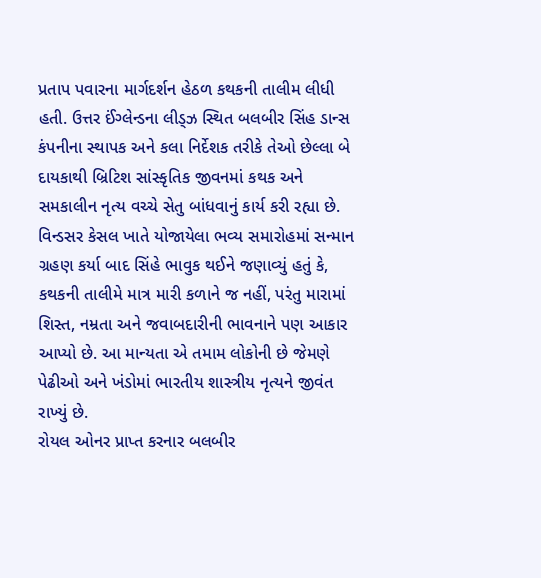પ્રતાપ પવારના માર્ગદર્શન હેઠળ કથકની તાલીમ લીધી હતી. ઉત્તર ઈંગ્લેન્ડના લીડ્ઝ સ્થિત બલબીર સિંહ ડાન્સ કંપનીના સ્થાપક અને કલા નિર્દેશક તરીકે તેઓ છેલ્લા બે દાયકાથી બ્રિટિશ સાંસ્કૃતિક જીવનમાં કથક અને સમકાલીન નૃત્ય વચ્ચે સેતુ બાંધવાનું કાર્ય કરી રહ્યા છે.
વિન્ડસર કેસલ ખાતે યોજાયેલા ભવ્ય સમારોહમાં સન્માન ગ્રહણ કર્યા બાદ સિંહે ભાવુક થઈને જણાવ્યું હતું કે, કથકની તાલીમે માત્ર મારી કળાને જ નહીં, પરંતુ મારામાં શિસ્ત, નમ્રતા અને જવાબદારીની ભાવનાને પણ આકાર આપ્યો છે. આ માન્યતા એ તમામ લોકોની છે જેમણે પેઢીઓ અને ખંડોમાં ભારતીય શાસ્ત્રીય નૃત્યને જીવંત રાખ્યું છે.
રોયલ ઓનર પ્રાપ્ત કરનાર બલબીર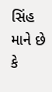સિંહ માને છે કે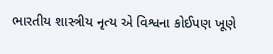ભારતીય શાસ્ત્રીય નૃત્ય એ વિશ્વના કોઈપણ ખૂણે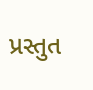પ્રસ્તુત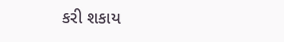કરી શકાય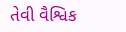તેવી વૈશ્વિક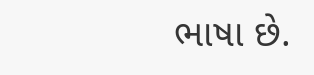ભાષા છે.